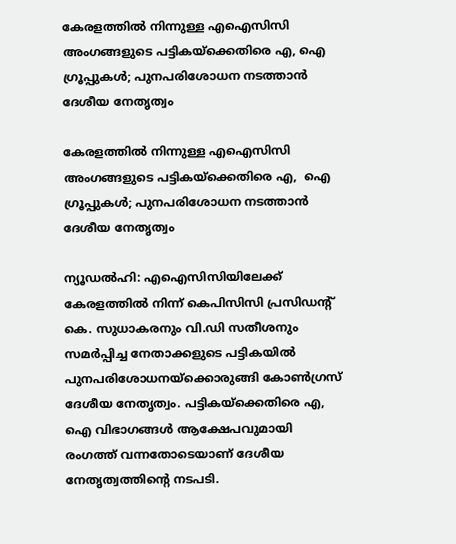കേരളത്തില്‍ നിന്നുള്ള എഐസിസി അംഗങ്ങളുടെ പട്ടികയ്‌ക്കെതിരെ എ, ഐ ഗ്രൂപ്പുകള്‍; പുനപരിശോധന നടത്താന്‍ ദേശീയ നേതൃത്വം

കേരളത്തില്‍ നിന്നുള്ള എഐസിസി അംഗങ്ങളുടെ പട്ടികയ്‌ക്കെതിരെ എ,  ഐ ഗ്രൂപ്പുകള്‍; പുനപരിശോധന നടത്താന്‍ ദേശീയ നേതൃത്വം

ന്യൂഡല്‍ഹി: എഐസിസിയിലേക്ക് കേരളത്തില്‍ നിന്ന് കെപിസിസി പ്രസിഡന്റ് കെ. സുധാകരനും വി.ഡി സതീശനും സമര്‍പ്പിച്ച നേതാക്കളുടെ പട്ടികയില്‍ പുനപരിശോധനയ്ക്കൊരുങ്ങി കോണ്‍ഗ്രസ് ദേശീയ നേതൃത്വം. പട്ടികയ്ക്കെതിരെ എ, ഐ വിഭാഗങ്ങള്‍ ആക്ഷേപവുമായി രംഗത്ത് വന്നതോടെയാണ് ദേശീയ നേതൃത്വത്തിന്റെ നടപടി.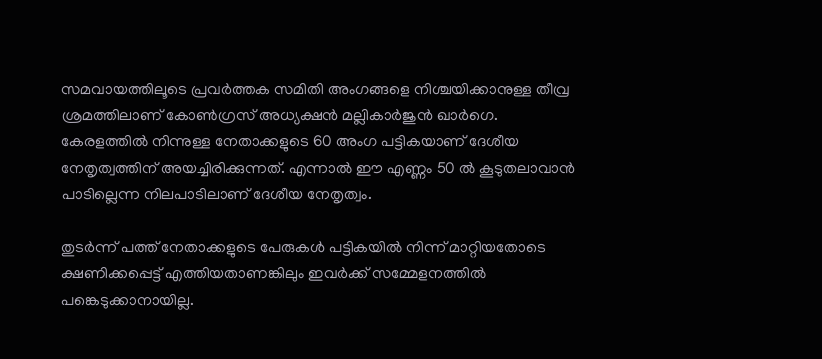സമവായത്തിലൂടെ പ്രവര്‍ത്തക സമിതി അംഗങ്ങളെ നിശ്ചയിക്കാനുള്ള തീവ്ര ശ്രമത്തിലാണ് കോണ്‍ഗ്രസ് അധ്യക്ഷന്‍ മല്ലികാര്‍ജുന്‍ ഖാര്‍ഗെ. കേരളത്തില്‍ നിന്നുള്ള നേതാക്കളുടെ 60 അംഗ പട്ടികയാണ് ദേശീയ നേതൃത്വത്തിന് അയച്ചിരിക്കുന്നത്. എന്നാല്‍ ഈ എണ്ണം 50 ല്‍ കൂടുതലാവാന്‍ പാടില്ലെന്ന നിലപാടിലാണ് ദേശീയ നേതൃത്വം.

തുടര്‍ന്ന് പത്ത് നേതാക്കളുടെ പേരുകള്‍ പട്ടികയില്‍ നിന്ന് മാറ്റിയതോടെ ക്ഷണിക്കപ്പെട്ട് എത്തിയതാണങ്കിലും ഇവര്‍ക്ക് സമ്മേളനത്തില്‍ പങ്കെടുക്കാനായില്ല.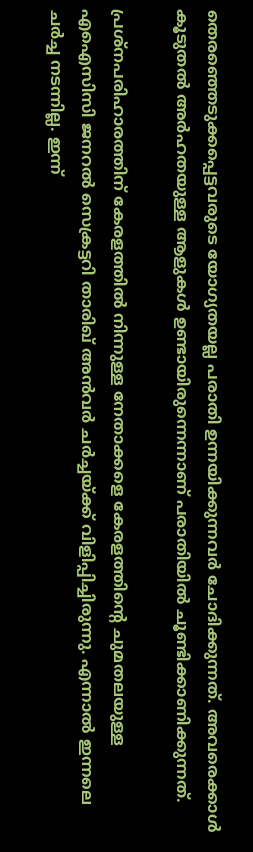തെരഞ്ഞെടുക്കപ്പെട്ടവരുടെ യോഗ്യതയല്ല പരാതി ഉന്നയിക്കുന്നവര്‍ ചോദിക്കുന്നത്. അവരെക്കാള്‍ കൂടുതല്‍ അര്‍ഹതയുള്ള ആളുകള്‍ ഉണ്ടായിരുന്നെന്നാണ് പരാതിയില്‍ ചൂണ്ടിക്കാണിക്കുന്നത്.

പ്രശ്നപരിഹാരത്തിന് കേരളത്തില്‍ നിന്നുള്ള നേതാക്കളെ കേരളത്തിന്റെ ചുമതലയുള്ള എഐസിസി ജനറല്‍ സെക്രട്ടറി താരിഖ് അന്‍വര്‍ ചര്‍ച്ചയ്ക്ക് വിളിപ്പിച്ചിരുന്നു. എന്നാല്‍ ഇന്നലെ ചര്‍ച്ച നടന്നില്ല. ഇന്ന്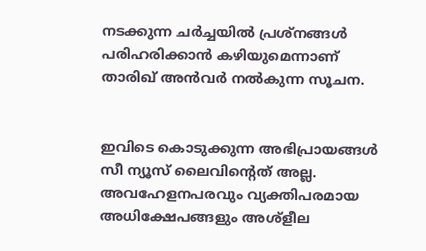നടക്കുന്ന ചര്‍ച്ചയില്‍ പ്രശ്നങ്ങള്‍ പരിഹരിക്കാന്‍ കഴിയുമെന്നാണ് താരിഖ് അന്‍വര്‍ നല്‍കുന്ന സൂചന.


ഇവിടെ കൊടുക്കുന്ന അഭിപ്രായങ്ങള്‍ സീ ന്യൂസ് ലൈവിന്റെത് അല്ല. അവഹേളനപരവും വ്യക്തിപരമായ അധിക്ഷേപങ്ങളും അശ്‌ളീല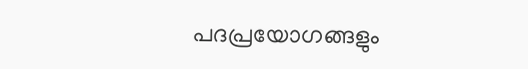പദപ്രയോഗങ്ങളും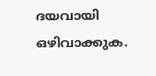ദയവായി ഒഴിവാക്കുക.